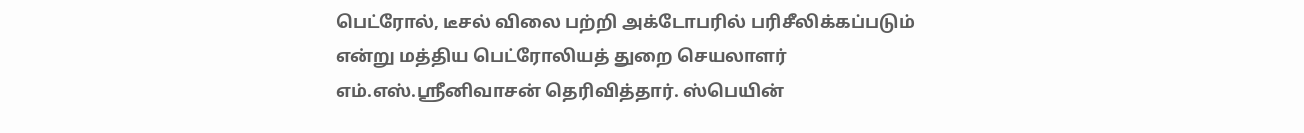பெட்ரோல், டீசல் விலை பற்றி அக்டோபரில் பரிசீலிக்கப்படும் என்று மத்திய பெட்ரோலியத் துறை செயலாளர் எம்.எஸ்.ஸ்ரீனிவாசன் தெரிவித்தார். ஸ்பெயின்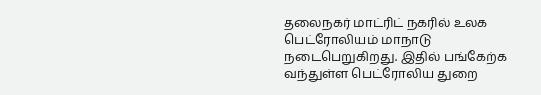தலைநகர் மாட்ரிட் நகரில் உலக பெட்ரோலியம் மாநாடு நடைபெறுகிறது. இதில் பங்கேற்க வந்துள்ள பெட்ரோலிய துறை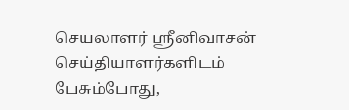செயலாளர் ஸ்ரீனிவாசன் செய்தியாளர்களிடம் பேசும்போது,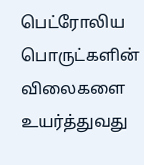பெட்ரோலிய பொருட்களின் விலைகளை உயர்த்துவது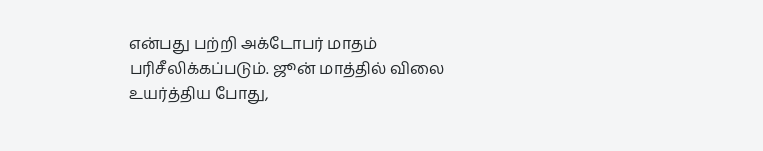என்பது பற்றி அக்டோபர் மாதம் பரிசீலிக்கப்படும். ஜூன் மாத்தில் விலை உயர்த்திய போது,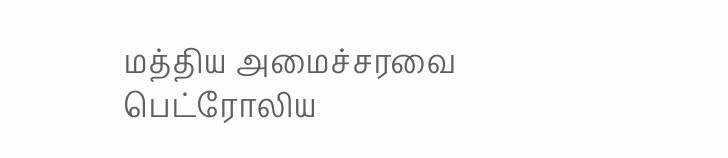மத்திய அமைச்சரவை பெட்ரோலிய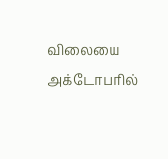விலையை அக்டோபரில்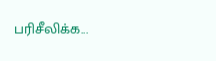பரிசீலிக்க...